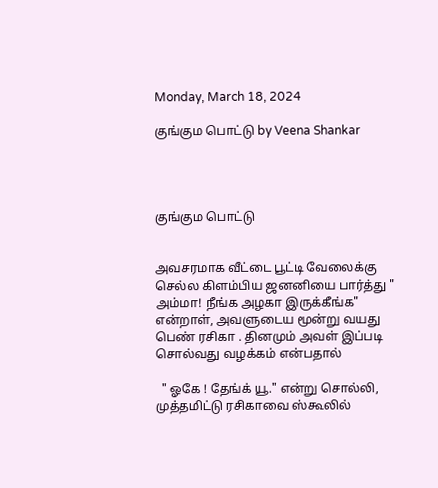Monday, March 18, 2024

குங்கும பொட்டு by Veena Shankar




குங்கும பொட்டு


அவசரமாக வீட்டை பூட்டி வேலைக்கு செல்ல கிளம்பிய ஜனனியை பார்த்து " அம்மா! நீங்க அழகா இருக்கீங்க" என்றாள், அவளுடைய மூன்று வயது பெண் ரசிகா . தினமும் அவள் இப்படி சொல்வது வழக்கம் என்பதால்

  " ஓகே ! தேங்க் யூ." என்று சொல்லி, முத்தமிட்டு ரசிகாவை ஸ்கூலில்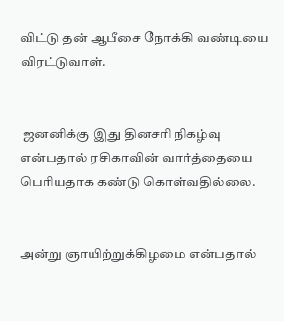விட்டு தன் ஆபீசை நோக்கி வண்டியை விரட்டுவாள்.


 ஜனனிக்கு இது தினசரி நிகழ்வு என்பதால் ரசிகாவின் வார்த்தையை பெரியதாக கண்டு கொள்வதில்லை.


அன்று ஞாயிற்றுக்கிழமை என்பதால்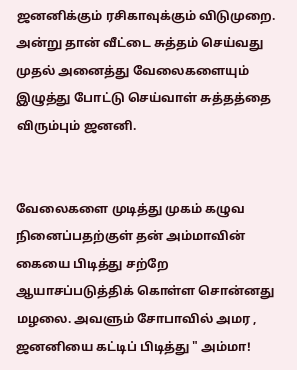ஜனனிக்கும் ரசிகாவுக்கும் விடுமுறை. அன்று தான் வீட்டை சுத்தம் செய்வது முதல் அனைத்து வேலைகளையும் இழுத்து போட்டு செய்வாள் சுத்தத்தை விரும்பும் ஜனனி.


வேலைகளை முடித்து முகம் கழுவ நினைப்பதற்குள் தன் அம்மாவின் கையை பிடித்து சற்றே ஆயாசப்படுத்திக் கொள்ள சொன்னது மழலை. அவளும் சோபாவில் அமர , ஜனனியை கட்டிப் பிடித்து " அம்மா!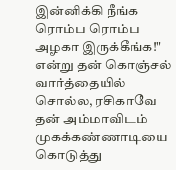இன்னிக்கி நீங்க ரொம்ப ரொம்ப அழகா இருக்கீங்க!" என்று தன் கொஞ்சல் வார்த்தையில் சொல்ல, ரசிகாவே தன் அம்மாவிடம் முகக்கண்ணாடியை கொடுத்து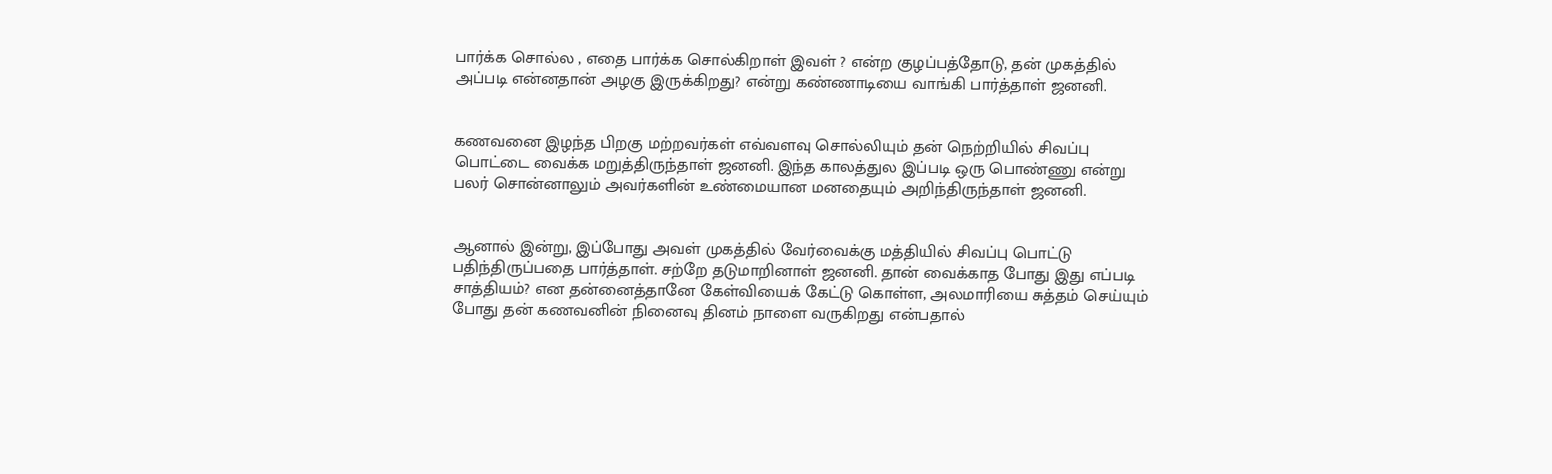பார்க்க சொல்ல , எதை பார்க்க சொல்கிறாள் இவள் ? என்ற குழப்பத்தோடு, தன் முகத்தில் அப்படி என்னதான் அழகு இருக்கிறது? என்று கண்ணாடியை வாங்கி பார்த்தாள் ஜனனி.


கணவனை இழந்த பிறகு மற்றவர்கள் எவ்வளவு சொல்லியும் தன் நெற்றியில் சிவப்பு பொட்டை வைக்க மறுத்திருந்தாள் ஜனனி. இந்த காலத்துல இப்படி ஒரு பொண்ணு என்று பலர் சொன்னாலும் அவர்களின் உண்மையான மனதையும் அறிந்திருந்தாள் ஜனனி.


ஆனால் இன்று, இப்போது அவள் முகத்தில் வேர்வைக்கு மத்தியில் சிவப்பு பொட்டு பதிந்திருப்பதை பார்த்தாள். சற்றே தடுமாறினாள் ஜனனி. தான் வைக்காத போது இது எப்படி சாத்தியம்? என தன்னைத்தானே கேள்வியைக் கேட்டு கொள்ள, அலமாரியை சுத்தம் செய்யும் போது தன் கணவனின் நினைவு தினம் நாளை வருகிறது என்பதால்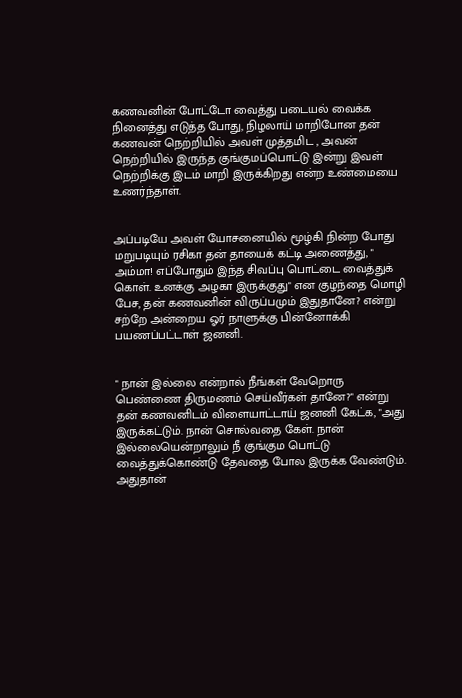கணவனின் போட்டோ வைத்து படையல் வைக்க நினைத்து எடுத்த போது, நிழலாய் மாறிபோன தன் கணவன் நெற்றியில் அவள் முத்தமிட , அவன் நெற்றியில் இருந்த குங்குமப்பொட்டு இன்று இவள் நெற்றிக்கு இடம் மாறி இருக்கிறது என்ற உண்மையை உணர்ந்தாள்.


அப்படியே அவள் யோசனையில் மூழ்கி நின்ற போது மறுபடியும் ரசிகா தன் தாயைக் கட்டி அணைத்து, " அம்மா! எப்போதும் இந்த சிவப்பு பொட்டை வைத்துக் கொள். உனக்கு அழகா இருக்குது" என குழந்தை மொழி பேச, தன் கணவனின் விருப்பமும் இதுதானே? என்று சற்றே அன்றைய ஓர் நாளுக்கு பின்னோக்கி பயணப்பட்டாள் ஜனனி.


" நான் இல்லை என்றால் நீங்கள் வேறொரு பெண்ணை திருமணம் செய்வீர்கள் தானே?" என்று தன் கணவனிடம் விளையாட்டாய் ஜனனி கேட்க, "அது இருக்கட்டும். நான் சொல்வதை கேள். நான் இல்லையென்றாலும் நீ குங்கும பொட்டு வைத்துக்கொண்டு தேவதை போல இருக்க வேண்டும். அதுதான்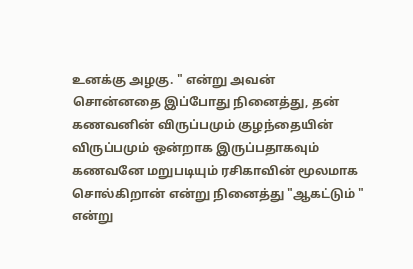உனக்கு அழகு. " என்று அவன் சொன்னதை இப்போது நினைத்து, தன் கணவனின் விருப்பமும் குழந்தையின் விருப்பமும் ஒன்றாக இருப்பதாகவும் கணவனே மறுபடியும் ரசிகாவின் மூலமாக சொல்கிறான் என்று நினைத்து "ஆகட்டும் " என்று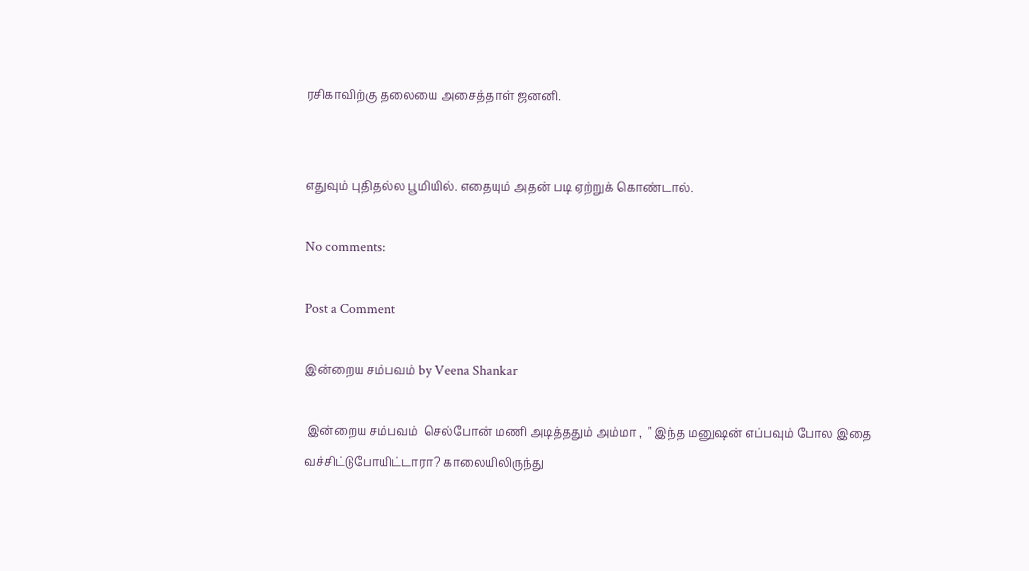ரசிகாவிற்கு தலையை அசைத்தாள் ஜனனி.


எதுவும் புதிதல்ல பூமியில். எதையும் அதன் படி ஏற்றுக் கொண்டால்.

No comments:

Post a Comment

இன்றைய சம்பவம் by Veena Shankar

 இன்றைய சம்பவம்  செல்போன் மணி அடித்ததும் அம்மா ,  " இந்த மனுஷன் எப்பவும் போல இதை வச்சிட்டுபோயிட்டாரா? காலையிலிருந்து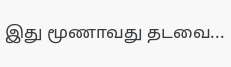இது மூணாவது தடவை...